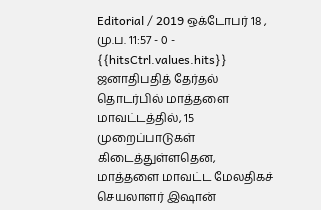Editorial / 2019 ஒக்டோபர் 18 , மு.ப. 11:57 - 0 - {{hitsCtrl.values.hits}}
ஜனாதிபதித் தேர்தல் தொடர்பில் மாத்தளை மாவட்டத்தில், 15 முறைப்பாடுகள் கிடைத்துள்ளதென, மாத்தளை மாவட்ட மேலதிகச் செயலாளர் இஷான்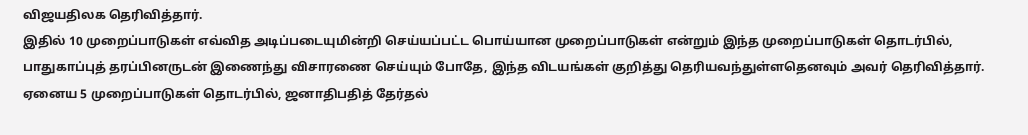விஜயதிலக தெரிவித்தார்.
இதில் 10 முறைப்பாடுகள் எவ்வித அடிப்படையுமின்றி செய்யப்பட்ட பொய்யான முறைப்பாடுகள் என்றும் இந்த முறைப்பாடுகள் தொடர்பில், பாதுகாப்புத் தரப்பினருடன் இணைந்து விசாரணை செய்யும் போதே, இந்த விடயங்கள் குறித்து தெரியவந்துள்ளதெனவும் அவர் தெரிவித்தார்.
ஏனைய 5 முறைப்பாடுகள் தொடர்பில், ஜனாதிபதித் தேர்தல்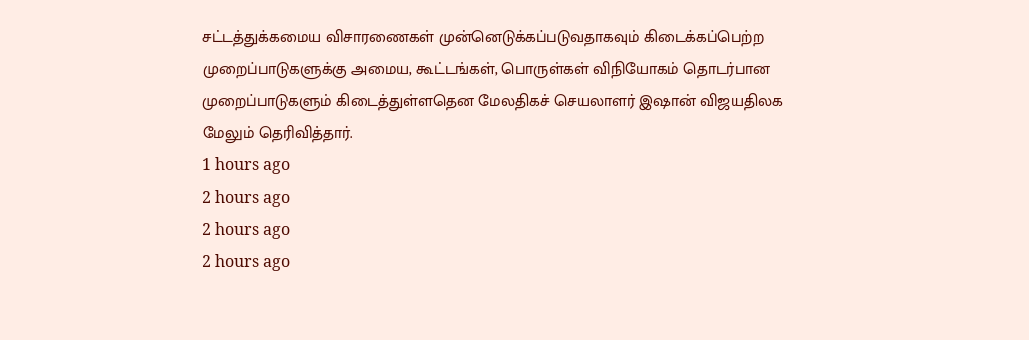சட்டத்துக்கமைய விசாரணைகள் முன்னெடுக்கப்படுவதாகவும் கிடைக்கப்பெற்ற முறைப்பாடுகளுக்கு அமைய, கூட்டங்கள், பொருள்கள் விநியோகம் தொடர்பான முறைப்பாடுகளும் கிடைத்துள்ளதென மேலதிகச் செயலாளர் இஷான் விஜயதிலக மேலும் தெரிவித்தார்.
1 hours ago
2 hours ago
2 hours ago
2 hours ago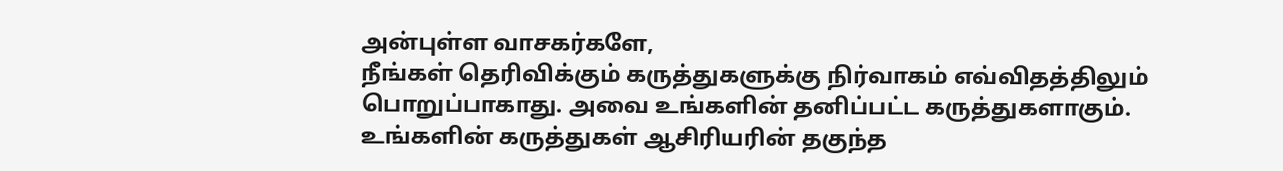அன்புள்ள வாசகர்களே,
நீங்கள் தெரிவிக்கும் கருத்துகளுக்கு நிர்வாகம் எவ்விதத்திலும் பொறுப்பாகாது. அவை உங்களின் தனிப்பட்ட கருத்துகளாகும். உங்களின் கருத்துகள் ஆசிரியரின் தகுந்த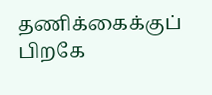தணிக்கைக்குப் பிறகே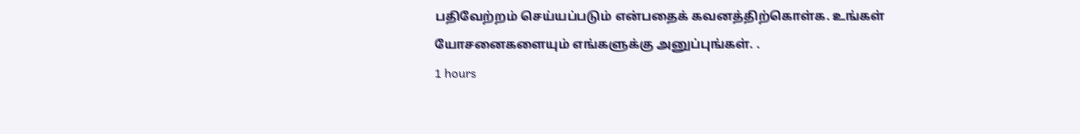பதிவேற்றம் செய்யப்படும் என்பதைக் கவனத்திற்கொள்க. உங்கள் யோசனைகளையும் எங்களுக்கு அனுப்புங்கள். .
1 hours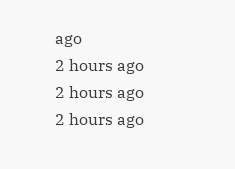ago
2 hours ago
2 hours ago
2 hours ago